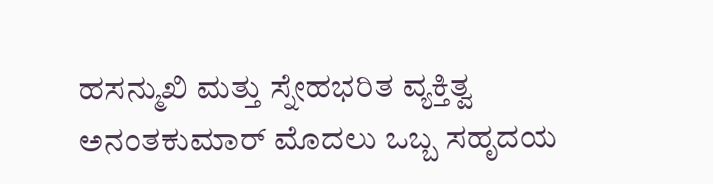ಹಸನ್ಮುಖಿ ಮತ್ತು ಸ್ನೇಹಭರಿತ ವ್ಯಕ್ತಿತ್ವ
ಅನಂತಕುಮಾರ್ ಮೊದಲು ಒಬ್ಬ ಸಹೃದಯ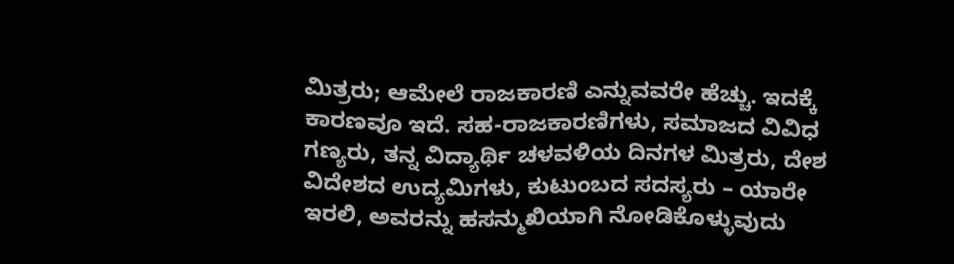ಮಿತ್ರರು; ಆಮೇಲೆ ರಾಜಕಾರಣಿ ಎನ್ನುವವರೇ ಹೆಚ್ಚು. ಇದಕ್ಕೆ ಕಾರಣವೂ ಇದೆ. ಸಹ-ರಾಜಕಾರಣಿಗಳು, ಸಮಾಜದ ವಿವಿಧ ಗಣ್ಯರು, ತನ್ನ ವಿದ್ಯಾರ್ಥಿ ಚಳವಳಿಯ ದಿನಗಳ ಮಿತ್ರರು, ದೇಶ ವಿದೇಶದ ಉದ್ಯಮಿಗಳು, ಕುಟುಂಬದ ಸದಸ್ಯರು – ಯಾರೇ ಇರಲಿ, ಅವರನ್ನು ಹಸನ್ಮುಖಿಯಾಗಿ ನೋಡಿಕೊಳ್ಳುವುದು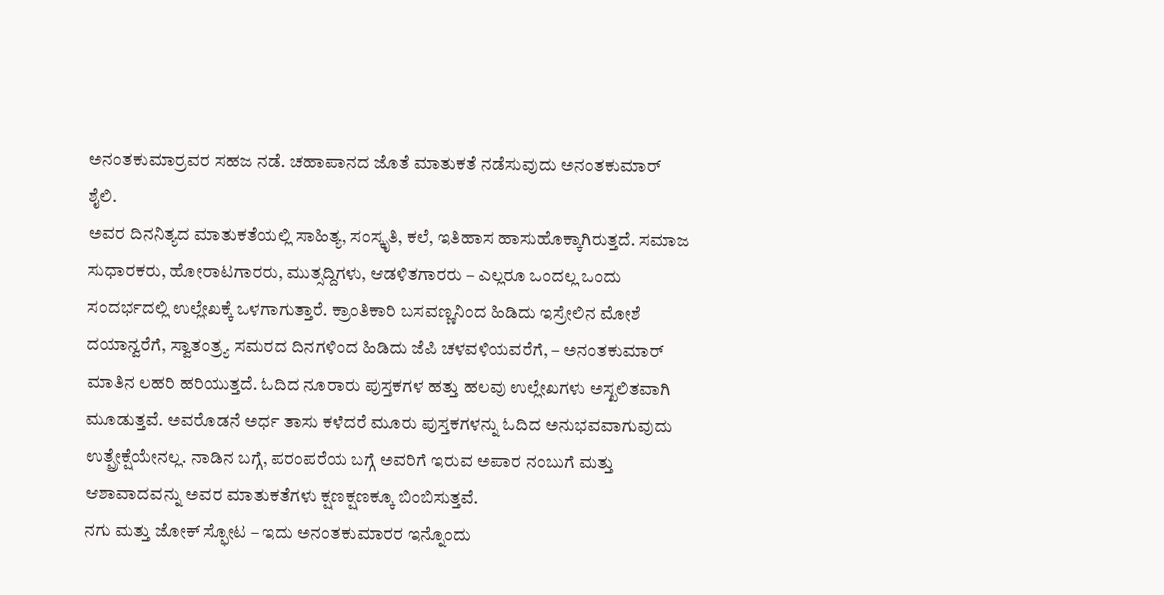ಅನಂತಕುಮಾರ್ರವರ ಸಹಜ ನಡೆ. ಚಹಾಪಾನದ ಜೊತೆ ಮಾತುಕತೆ ನಡೆಸುವುದು ಅನಂತಕುಮಾರ್ ಶೈಲಿ.
ಅವರ ದಿನನಿತ್ಯದ ಮಾತುಕತೆಯಲ್ಲಿ ಸಾಹಿತ್ಯ, ಸಂಸ್ಕೃತಿ, ಕಲೆ, ಇತಿಹಾಸ ಹಾಸುಹೊಕ್ಕಾಗಿರುತ್ತದೆ. ಸಮಾಜ ಸುಧಾರಕರು, ಹೋರಾಟಗಾರರು, ಮುತ್ಸದ್ದಿಗಳು, ಆಡಳಿತಗಾರರು – ಎಲ್ಲರೂ ಒಂದಲ್ಲ ಒಂದು ಸಂದರ್ಭದಲ್ಲಿ ಉಲ್ಲೇಖಕ್ಕೆ ಒಳಗಾಗುತ್ತಾರೆ. ಕ್ರಾಂತಿಕಾರಿ ಬಸವಣ್ಣನಿಂದ ಹಿಡಿದು ಇಸ್ರೇಲಿನ ಮೋಶೆ ದಯಾನ್ವರೆಗೆ, ಸ್ವಾತಂತ್ರ್ಯ ಸಮರದ ದಿನಗಳಿಂದ ಹಿಡಿದು ಜೆಪಿ ಚಳವಳಿಯವರೆಗೆ, – ಅನಂತಕುಮಾರ್ ಮಾತಿನ ಲಹರಿ ಹರಿಯುತ್ತದೆ. ಓದಿದ ನೂರಾರು ಪುಸ್ತಕಗಳ ಹತ್ತು ಹಲವು ಉಲ್ಲೇಖಗಳು ಅಸ್ಖಲಿತವಾಗಿ ಮೂಡುತ್ತವೆ. ಅವರೊಡನೆ ಅರ್ಧ ತಾಸು ಕಳೆದರೆ ಮೂರು ಪುಸ್ತಕಗಳನ್ನು ಓದಿದ ಅನುಭವವಾಗುವುದು ಉತ್ಪ್ರೇಕ್ಷೆಯೇನಲ್ಲ. ನಾಡಿನ ಬಗ್ಗೆ, ಪರಂಪರೆಯ ಬಗ್ಗೆ ಅವರಿಗೆ ಇರುವ ಅಪಾರ ನಂಬುಗೆ ಮತ್ತು ಆಶಾವಾದವನ್ನು ಅವರ ಮಾತುಕತೆಗಳು ಕ್ಷಣಕ್ಷಣಕ್ಕೂ ಬಿಂಬಿಸುತ್ತವೆ.
ನಗು ಮತ್ತು ಜೋಕ್ ಸ್ಫೋಟ – ಇದು ಅನಂತಕುಮಾರರ ಇನ್ನೊಂದು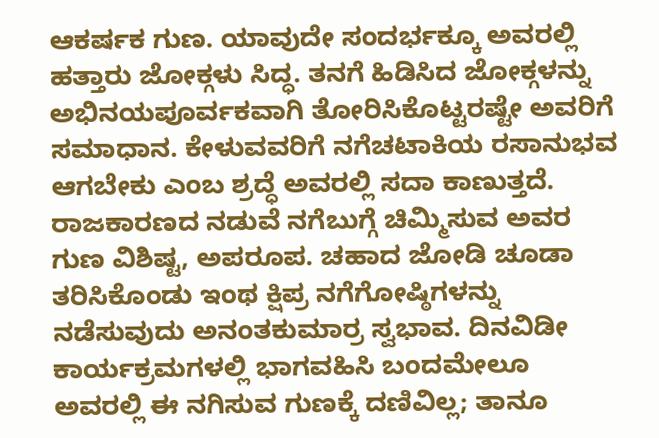ಆಕರ್ಷಕ ಗುಣ. ಯಾವುದೇ ಸಂದರ್ಭಕ್ಕೂ ಅವರಲ್ಲಿ ಹತ್ತಾರು ಜೋಕ್ಗಳು ಸಿದ್ಧ. ತನಗೆ ಹಿಡಿಸಿದ ಜೋಕ್ಗಳನ್ನು ಅಭಿನಯಪೂರ್ವಕವಾಗಿ ತೋರಿಸಿಕೊಟ್ಟರಷ್ಟೇ ಅವರಿಗೆ ಸಮಾಧಾನ. ಕೇಳುವವರಿಗೆ ನಗೆಚಟಾಕಿಯ ರಸಾನುಭವ ಆಗಬೇಕು ಎಂಬ ಶ್ರದ್ಧೆ ಅವರಲ್ಲಿ ಸದಾ ಕಾಣುತ್ತದೆ. ರಾಜಕಾರಣದ ನಡುವೆ ನಗೆಬುಗ್ಗೆ ಚಿಮ್ಮಿಸುವ ಅವರ ಗುಣ ವಿಶಿಷ್ಟ, ಅಪರೂಪ. ಚಹಾದ ಜೋಡಿ ಚೂಡಾ ತರಿಸಿಕೊಂಡು ಇಂಥ ಕ್ಷಿಪ್ರ ನಗೆಗೋಷ್ಠಿಗಳನ್ನು ನಡೆಸುವುದು ಅನಂತಕುಮಾರ್ರ ಸ್ವಭಾವ. ದಿನವಿಡೀ ಕಾರ್ಯಕ್ರಮಗಳಲ್ಲಿ ಭಾಗವಹಿಸಿ ಬಂದಮೇಲೂ ಅವರಲ್ಲಿ ಈ ನಗಿಸುವ ಗುಣಕ್ಕೆ ದಣಿವಿಲ್ಲ; ತಾನೂ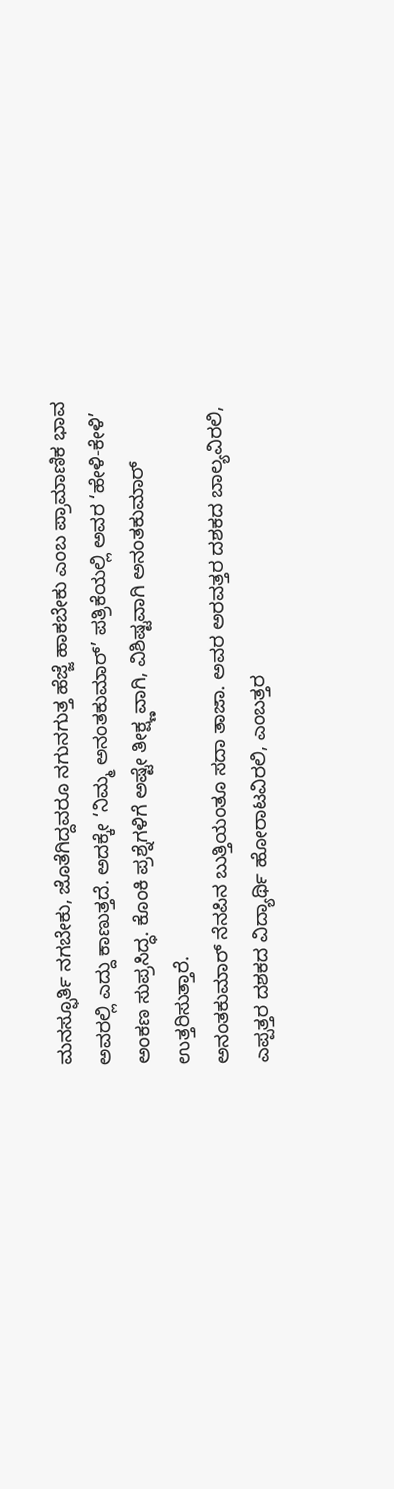ಮನಸ್ಫೂರ್ತಿ ನಗಬೇಕು, ಜೊತೆಗಿದ್ದವರೂ ನಗುನಗುತ್ತ ಹೆಜ್ಜೆ ಹಾಕಬೇಕು ಎಂಬ ಪ್ರಾಮಾಣಿಕ ಭಾವ ಅವರಲ್ಲಿ ಎದ್ದು ಕಾಣುತ್ತದೆ. ಅದಕ್ಕೇ ‘ನಿಮ್ಮ ಅನಂತಕುಮಾರ್’ ಪತ್ರಿಕೆಯಲ್ಲಿ ಅವರ ‘ಹೇಳಿ-ಕೇಳಿ’ ಅಂಕಣ ಸುಪ್ರಸಿದ್ಧ. ಕೊಂಕಿ ಪ್ರಶ್ನೆಗಳಿಗೆ ಅಷ್ಟೇ ತೀಕ್ಷ್ಣವಾಗಿ, ವಿಶಿಷ್ಟವಾಗಿ ಅನಂತಕುಮಾರ್ ಉತ್ತರಿಸುತ್ತಾರೆ.
ಅನಂತಕುಮಾರ್ ನೆನಪಿನ ಬುತ್ತಿಯಂತೂ ಸದಾ ತಾಜಾ. ಅವರ ಅರವತ್ತರ ದಶಕದ ಬಾಲ್ಯವಿರಲಿ, ಎಪ್ಪತ್ತರ ದಶಕದ ವಿದ್ಯಾರ್ಥಿ ಹೋರಾಟವಿರಲಿ, ಎಂಬತ್ತರ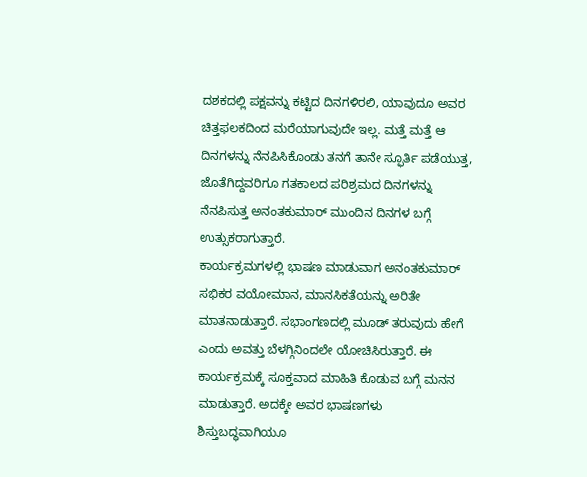ದಶಕದಲ್ಲಿ ಪಕ್ಷವನ್ನು ಕಟ್ಟಿದ ದಿನಗಳಿರಲಿ, ಯಾವುದೂ ಅವರ ಚಿತ್ತಫಲಕದಿಂದ ಮರೆಯಾಗುವುದೇ ಇಲ್ಲ. ಮತ್ತೆ ಮತ್ತೆ ಆ ದಿನಗಳನ್ನು ನೆನಪಿಸಿಕೊಂಡು ತನಗೆ ತಾನೇ ಸ್ಫೂರ್ತಿ ಪಡೆಯುತ್ತ, ಜೊತೆಗಿದ್ದವರಿಗೂ ಗತಕಾಲದ ಪರಿಶ್ರಮದ ದಿನಗಳನ್ನು ನೆನಪಿಸುತ್ತ ಅನಂತಕುಮಾರ್ ಮುಂದಿನ ದಿನಗಳ ಬಗ್ಗೆ ಉತ್ಸುಕರಾಗುತ್ತಾರೆ.
ಕಾರ್ಯಕ್ರಮಗಳಲ್ಲಿ ಭಾಷಣ ಮಾಡುವಾಗ ಅನಂತಕುಮಾರ್ ಸಭಿಕರ ವಯೋಮಾನ, ಮಾನಸಿಕತೆಯನ್ನು ಅರಿತೇ ಮಾತನಾಡುತ್ತಾರೆ. ಸಭಾಂಗಣದಲ್ಲಿ ಮೂಡ್ ತರುವುದು ಹೇಗೆ ಎಂದು ಅವತ್ತು ಬೆಳಗ್ಗಿನಿಂದಲೇ ಯೋಚಿಸಿರುತ್ತಾರೆ. ಈ ಕಾರ್ಯಕ್ರಮಕ್ಕೆ ಸೂಕ್ತವಾದ ಮಾಹಿತಿ ಕೊಡುವ ಬಗ್ಗೆ ಮನನ ಮಾಡುತ್ತಾರೆ. ಅದಕ್ಕೇ ಅವರ ಭಾಷಣಗಳು ಶಿಸ್ತುಬದ್ಧವಾಗಿಯೂ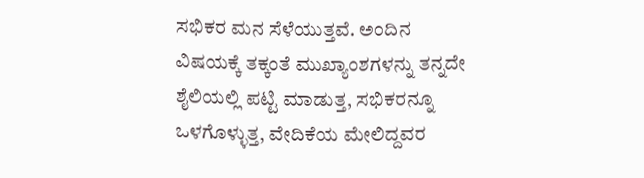ಸಭಿಕರ ಮನ ಸೆಳೆಯುತ್ತವೆ. ಅಂದಿನ ವಿಷಯಕ್ಕೆ ತಕ್ಕಂತೆ ಮುಖ್ಯಾಂಶಗಳನ್ನು ತನ್ನದೇ ಶೈಲಿಯಲ್ಲಿ ಪಟ್ಟಿ ಮಾಡುತ್ತ, ಸಭಿಕರನ್ನೂ ಒಳಗೊಳ್ಳುತ್ತ, ವೇದಿಕೆಯ ಮೇಲಿದ್ದವರ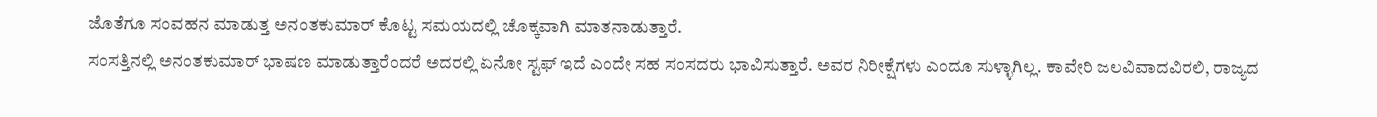ಜೊತೆಗೂ ಸಂವಹನ ಮಾಡುತ್ತ ಅನಂತಕುಮಾರ್ ಕೊಟ್ಟ ಸಮಯದಲ್ಲಿ ಚೊಕ್ಕವಾಗಿ ಮಾತನಾಡುತ್ತಾರೆ.
ಸಂಸತ್ತಿನಲ್ಲಿ ಅನಂತಕುಮಾರ್ ಭಾಷಣ ಮಾಡುತ್ತಾರೆಂದರೆ ಅದರಲ್ಲಿ ಏನೋ ಸ್ಟಫ್ ಇದೆ ಎಂದೇ ಸಹ ಸಂಸದರು ಭಾವಿಸುತ್ತಾರೆ. ಅವರ ನಿರೀಕ್ಷೆಗಳು ಎಂದೂ ಸುಳ್ಳಾಗಿಲ್ಲ. ಕಾವೇರಿ ಜಲವಿವಾದವಿರಲಿ, ರಾಜ್ಯದ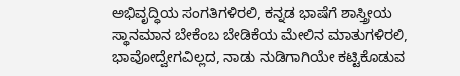ಅಭಿವೃದ್ಧಿಯ ಸಂಗತಿಗಳಿರಲಿ, ಕನ್ನಡ ಭಾಷೆಗೆ ಶಾಸ್ತ್ರೀಯ ಸ್ಥಾನಮಾನ ಬೇಕೆಂಬ ಬೇಡಿಕೆಯ ಮೇಲಿನ ಮಾತುಗಳಿರಲಿ, ಭಾವೋದ್ವೇಗವಿಲ್ಲದ, ನಾಡು ನುಡಿಗಾಗಿಯೇ ಕಟ್ಟಿಕೊಡುವ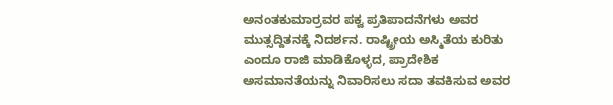ಅನಂತಕುಮಾರ್ರವರ ಪಕ್ವ ಪ್ರತಿಪಾದನೆಗಳು ಅವರ ಮುತ್ಸದ್ದಿತನಕ್ಕೆ ನಿದರ್ಶನ. ರಾಷ್ಟ್ರೀಯ ಅಸ್ಮಿತೆಯ ಕುರಿತು ಎಂದೂ ರಾಜಿ ಮಾಡಿಕೊಳ್ಳದ, ಪ್ರಾದೇಶಿಕ ಅಸಮಾನತೆಯನ್ನು ನಿವಾರಿಸಲು ಸದಾ ತವಕಿಸುವ ಅವರ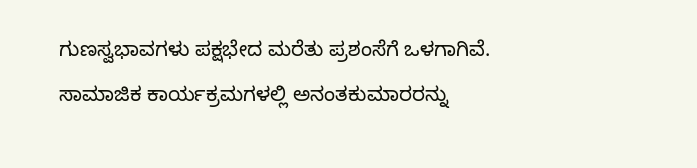ಗುಣಸ್ವಭಾವಗಳು ಪಕ್ಷಭೇದ ಮರೆತು ಪ್ರಶಂಸೆಗೆ ಒಳಗಾಗಿವೆ.
ಸಾಮಾಜಿಕ ಕಾರ್ಯಕ್ರಮಗಳಲ್ಲಿ ಅನಂತಕುಮಾರರನ್ನು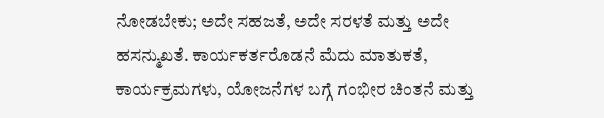ನೋಡಬೇಕು; ಅದೇ ಸಹಜತೆ, ಅದೇ ಸರಳತೆ ಮತ್ತು ಅದೇ ಹಸನ್ಮುಖತೆ. ಕಾರ್ಯಕರ್ತರೊಡನೆ ಮೆದು ಮಾತುಕತೆ, ಕಾರ್ಯಕ್ರಮಗಳು, ಯೋಜನೆಗಳ ಬಗ್ಗೆ ಗಂಭೀರ ಚಿಂತನೆ ಮತ್ತು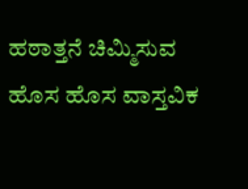ಹಠಾತ್ತನೆ ಚಿಮ್ಮಿಸುವ ಹೊಸ ಹೊಸ ವಾಸ್ತವಿಕ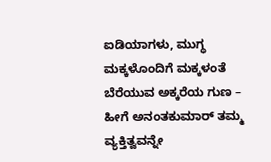ಐಡಿಯಾಗಳು, ಮುಗ್ಧ ಮಕ್ಕಳೊಂದಿಗೆ ಮಕ್ಕಳಂತೆ ಬೆರೆಯುವ ಅಕ್ಕರೆಯ ಗುಣ – ಹೀಗೆ ಅನಂತಕುಮಾರ್ ತಮ್ಮ ವ್ಯಕ್ತಿತ್ವವನ್ನೇ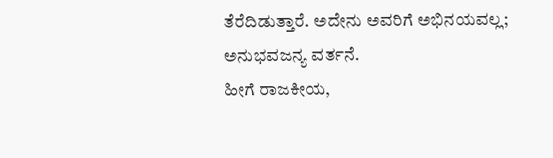ತೆರೆದಿಡುತ್ತಾರೆ. ಅದೇನು ಅವರಿಗೆ ಅಭಿನಯವಲ್ಲ; ಅನುಭವಜನ್ಯ ವರ್ತನೆ.
ಹೀಗೆ ರಾಜಕೀಯ,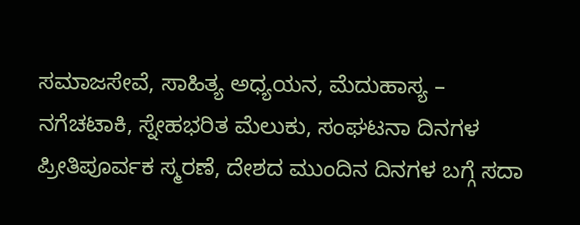ಸಮಾಜಸೇವೆ, ಸಾಹಿತ್ಯ ಅಧ್ಯಯನ, ಮೆದುಹಾಸ್ಯ – ನಗೆಚಟಾಕಿ, ಸ್ನೇಹಭರಿತ ಮೆಲುಕು, ಸಂಘಟನಾ ದಿನಗಳ ಪ್ರೀತಿಪೂರ್ವಕ ಸ್ಮರಣೆ, ದೇಶದ ಮುಂದಿನ ದಿನಗಳ ಬಗ್ಗೆ ಸದಾ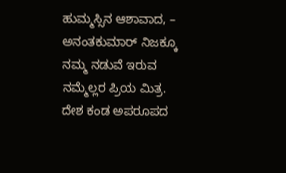ಹುಮ್ಮಸ್ಸಿನ ಆಶಾವಾದ, – ಅನಂತಕುಮಾರ್ ನಿಜಕ್ಕೂ ನಮ್ಮ ನಡುವೆ ಇರುವ ನಮ್ಮೆಲ್ಲರ ಪ್ರಿಯ ಮಿತ್ರ.
ದೇಶ ಕಂಡ ಅಪರೂಪದ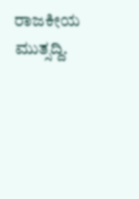ರಾಜಕೀಯ ಮುತ್ಸದ್ದಿ.